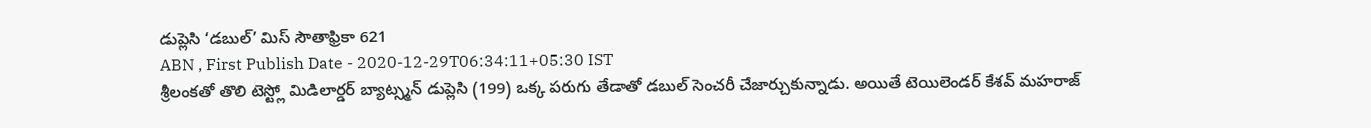డుప్లెసి ‘డబుల్’ మిస్ సౌతాఫ్రికా 621
ABN , First Publish Date - 2020-12-29T06:34:11+05:30 IST
శ్రీలంకతో తొలి టెస్ట్లో మిడిలార్డర్ బ్యాట్స్మన్ డుప్లెసి (199) ఒక్క పరుగు తేడాతో డబుల్ సెంచరీ చేజార్చుకున్నాడు. అయితే టెయిలెండర్ కేశవ్ మహరాజ్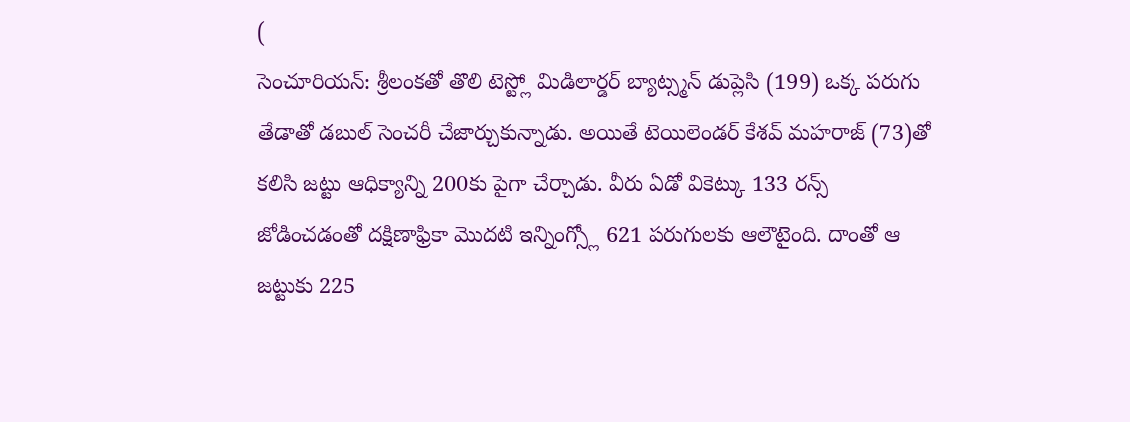(
సెంచూరియన్: శ్రీలంకతో తొలి టెస్ట్లో మిడిలార్డర్ బ్యాట్స్మన్ డుప్లెసి (199) ఒక్క పరుగు తేడాతో డబుల్ సెంచరీ చేజార్చుకున్నాడు. అయితే టెయిలెండర్ కేశవ్ మహరాజ్ (73)తో కలిసి జట్టు ఆధిక్యాన్ని 200కు పైగా చేర్చాడు. వీరు ఏడో వికెట్కు 133 రన్స్ జోడించడంతో దక్షిణాఫ్రికా మొదటి ఇన్నింగ్స్లో 621 పరుగులకు ఆలౌటైంది. దాంతో ఆ జట్టుకు 225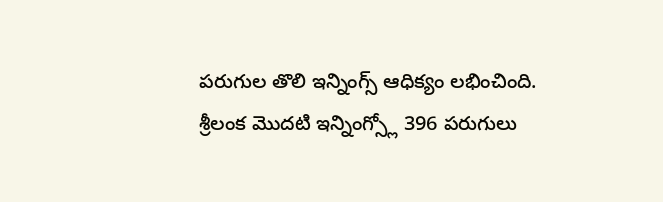పరుగుల తొలి ఇన్నింగ్స్ ఆధిక్యం లభించింది.
శ్రీలంక మొదటి ఇన్నింగ్స్లో 396 పరుగులు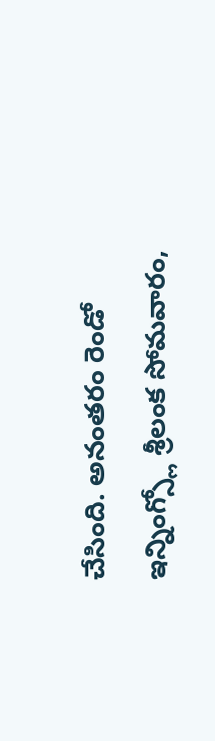చేసింది. అనంతరం రెండో ఇన్నింగ్స్లో శ్రీలంక సోమవారం,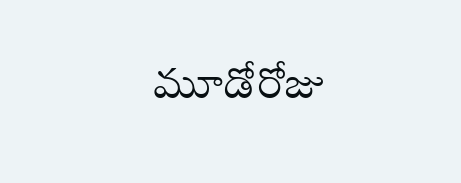మూడోరోజు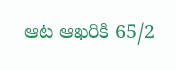ఆట ఆఖరికి 65/2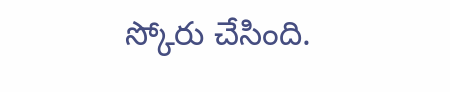స్కోరు చేసింది.